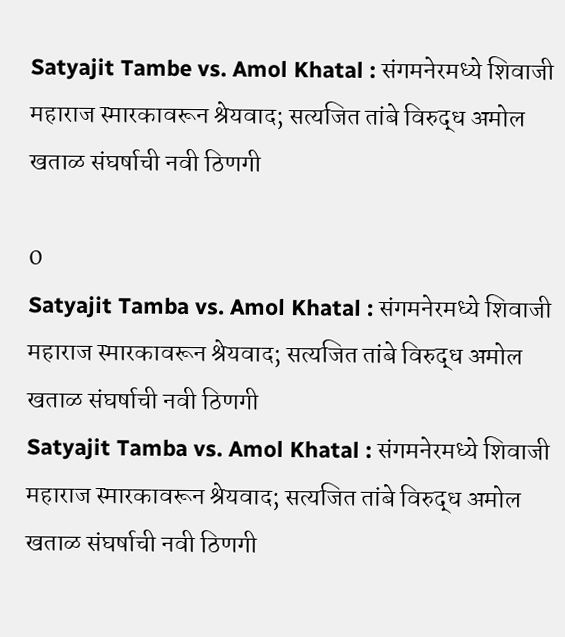Satyajit Tambe vs. Amol Khatal : संगमनेरमध्ये शिवाजी महाराज स्मारकावरून श्रेयवाद; सत्यजित तांबे विरुद्ध अमोल खताळ संघर्षाची नवी ठिणगी

0
Satyajit Tamba vs. Amol Khatal : संगमनेरमध्ये शिवाजी महाराज स्मारकावरून श्रेयवाद; सत्यजित तांबे विरुद्ध अमोल खताळ संघर्षाची नवी ठिणगी
Satyajit Tamba vs. Amol Khatal : संगमनेरमध्ये शिवाजी महाराज स्मारकावरून श्रेयवाद; सत्यजित तांबे विरुद्ध अमोल खताळ संघर्षाची नवी ठिणगी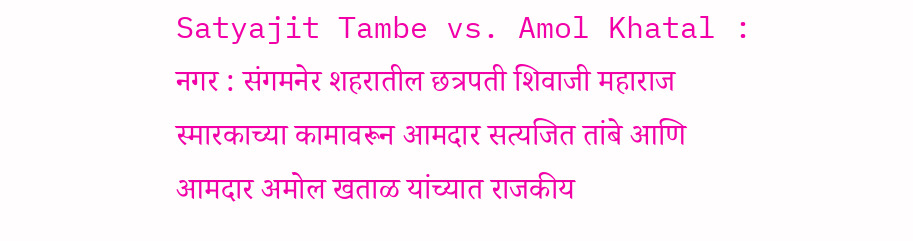Satyajit Tambe vs. Amol Khatal : नगर : संगमनेर शहरातील छत्रपती शिवाजी महाराज स्मारकाच्या कामावरून आमदार सत्यजित तांबे आणि आमदार अमोल खताळ यांच्यात राजकीय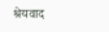श्रेयवाद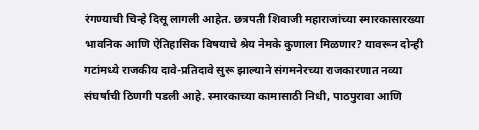रंगण्याची चिन्हे दिसू लागली आहेत. छत्रपती शिवाजी महाराजांच्या स्मारकासारख्या भावनिक आणि ऐतिहासिक विषयाचे श्रेय नेमके कुणाला मिळणार? यावरून दोन्ही गटांमध्ये राजकीय दावे-प्रतिदावे सुरू झाल्याने संगमनेरच्या राजकारणात नव्या संघर्षाची ठिणगी पडली आहे. स्मारकाच्या कामासाठी निधी, पाठपुरावा आणि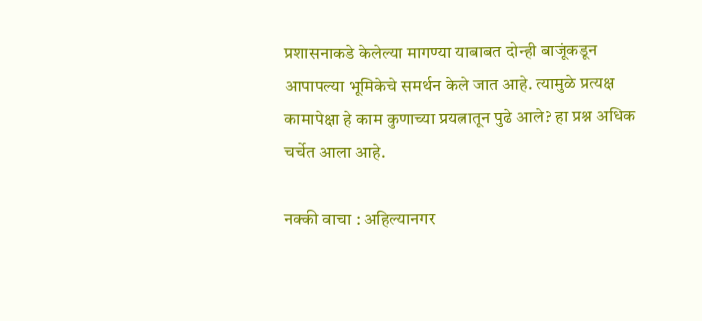प्रशासनाकडे केलेल्या मागण्या याबाबत दोन्ही बाजूंकडून आपापल्या भूमिकेचे समर्थन केले जात आहे. त्यामुळे प्रत्यक्ष कामापेक्षा हे काम कुणाच्या प्रयत्नातून पुढे आले? हा प्रश्न अधिक चर्चेत आला आहे.

नक्की वाचा : अहिल्यानगर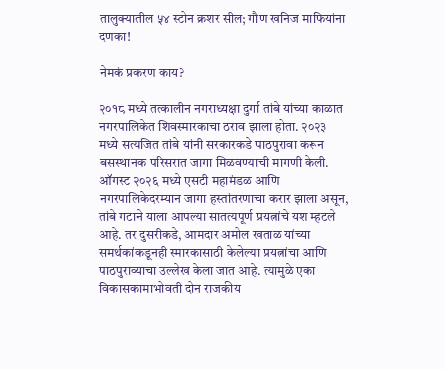तालुक्यातील ५४ स्टोन क्रशर सील; गौण खनिज माफियांना दणका!

नेमकं प्रकरण काय?

२०१८ मध्ये तत्कालीन नगराध्यक्षा दुर्गा तांबे यांच्या काळात नगरपालिकेत शिवस्मारकाचा ठराव झाला होता. २०२३ मध्ये सत्यजित तांबे यांनी सरकारकडे पाठपुरावा करून बसस्थानक परिसरात जागा मिळवण्याची मागणी केली. ऑगस्ट २०२६ मध्ये एसटी महामंडळ आणि नगरपालिकेदरम्यान जागा हस्तांतरणाचा करार झाला असून, तांबे गटाने याला आपल्या सातत्यपूर्ण प्रयत्नांचे यश म्हटले आहे. तर दुसरीकडे, आमदार अमोल खताळ यांच्या समर्थकांकडूनही स्मारकासाठी केलेल्या प्रयत्नांचा आणि पाठपुराव्याचा उल्लेख केला जात आहे. त्यामुळे एका विकासकामाभोवती दोन राजकीय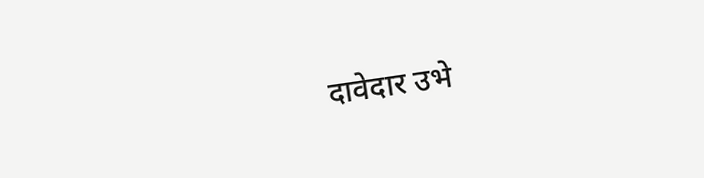दावेदार उभे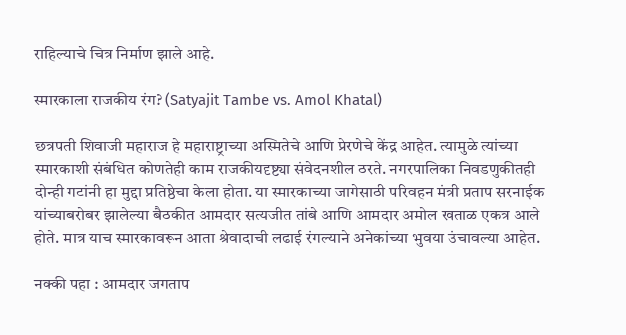राहिल्याचे चित्र निर्माण झाले आहे.

स्मारकाला राजकीय रंग? (Satyajit Tambe vs. Amol Khatal)

छत्रपती शिवाजी महाराज हे महाराष्ट्राच्या अस्मितेचे आणि प्रेरणेचे केंद्र आहेत. त्यामुळे त्यांच्या स्मारकाशी संबंधित कोणतेही काम राजकीयदृष्ट्या संवेदनशील ठरते. नगरपालिका निवडणुकीतही दोन्ही गटांनी हा मुद्दा प्रतिष्ठेचा केला होता. या स्मारकाच्या जागेसाठी परिवहन मंत्री प्रताप सरनाईक यांच्याबरोबर झालेल्या बैठकीत आमदार सत्यजीत तांबे आणि आमदार अमोल खताळ एकत्र आले होते. मात्र याच स्मारकावरून आता श्रेवादाची लढाई रंगल्याने अनेकांच्या भुवया उंचावल्या आहेत.

नक्की पहा : आमदार जगताप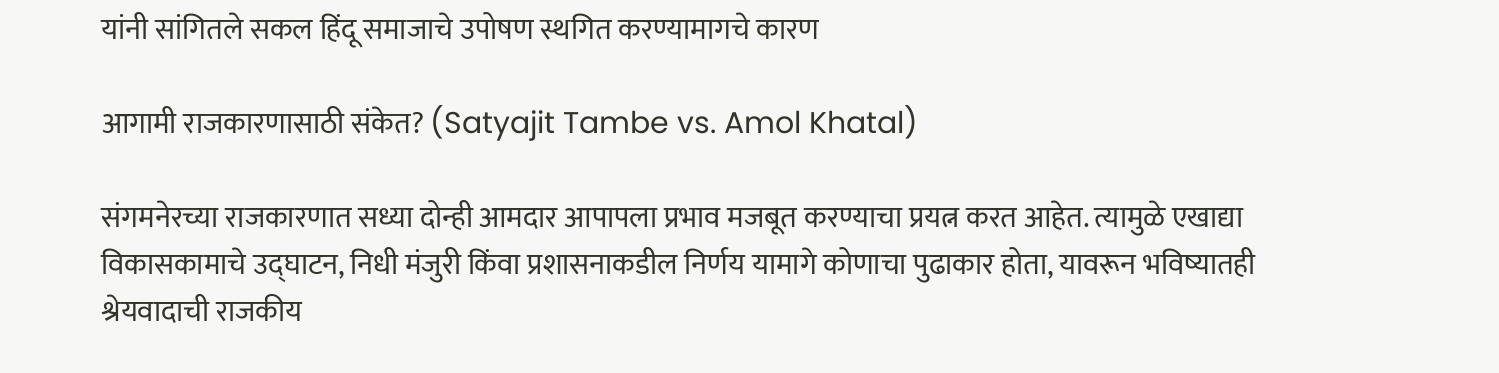यांनी सांगितले सकल हिंदू समाजाचे उपोषण स्थगित करण्यामागचे कारण

आगामी राजकारणासाठी संकेत? (Satyajit Tambe vs. Amol Khatal)

संगमनेरच्या राजकारणात सध्या दोन्ही आमदार आपापला प्रभाव मजबूत करण्याचा प्रयत्न करत आहेत. त्यामुळे एखाद्या विकासकामाचे उद्घाटन, निधी मंजुरी किंवा प्रशासनाकडील निर्णय यामागे कोणाचा पुढाकार होता, यावरून भविष्यातही श्रेयवादाची राजकीय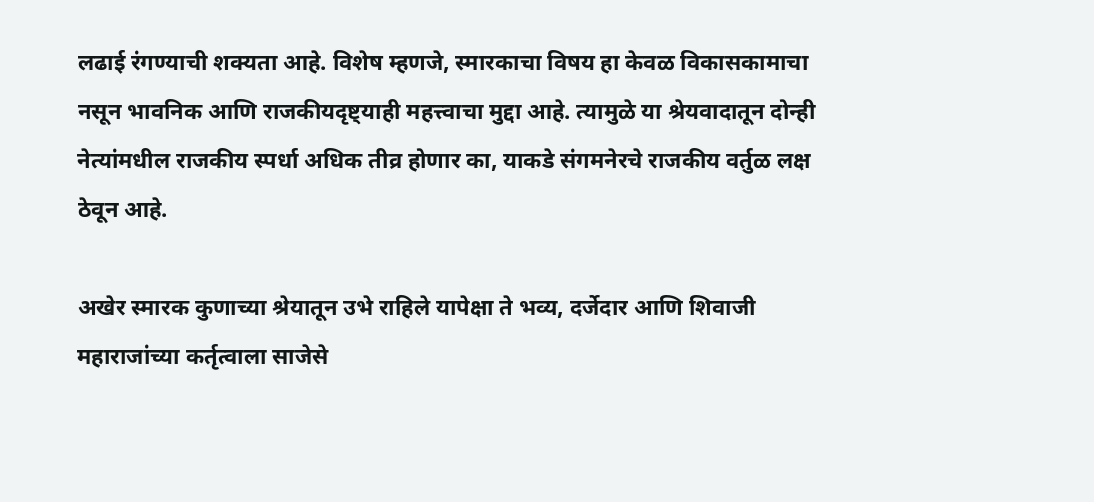लढाई रंगण्याची शक्यता आहे. विशेष म्हणजे, स्मारकाचा विषय हा केवळ विकासकामाचा नसून भावनिक आणि राजकीयदृष्ट्याही महत्त्वाचा मुद्दा आहे. त्यामुळे या श्रेयवादातून दोन्ही नेत्यांमधील राजकीय स्पर्धा अधिक तीव्र होणार का, याकडे संगमनेरचे राजकीय वर्तुळ लक्ष ठेवून आहे.

अखेर स्मारक कुणाच्या श्रेयातून उभे राहिले यापेक्षा ते भव्य, दर्जेदार आणि शिवाजी महाराजांच्या कर्तृत्वाला साजेसे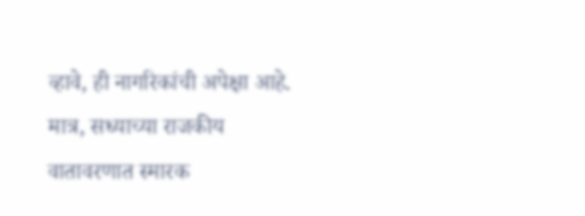व्हावे, ही नागरिकांची अपेक्षा आहे. मात्र, सध्याच्या राजकीय वातावरणात स्मारक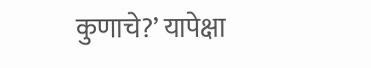कुणाचे?’ यापेक्षा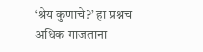‘श्रेय कुणाचे?’ हा प्रश्नच अधिक गाजताना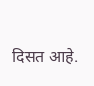दिसत आहे.